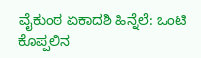ವೈಕುಂಠ ಏಕಾದಶಿ ಹಿನ್ನೆಲೆ: ಒಂಟಿ ಕೊಪ್ಪಲಿನ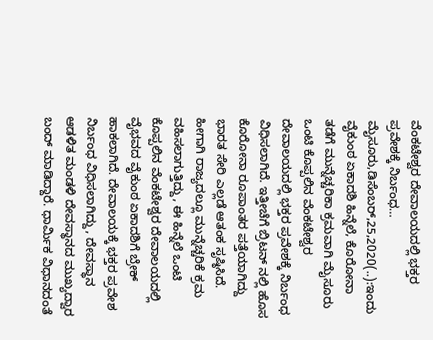ವೆಂಕಟೇಶ್ವರ ದೇವಾಲಯದಲ್ಲಿ ಭಕ್ತರ ಪ್ರವೇಶಕ್ಕೆ ನಿರ್ಬಂಧ… ಮೈಸೂರು,ಡಿಸೆಂಬರ್,25,2020(..):ಇಂದು ವೈಕುಂಠ ಏಕಾದಶಿ ಹಿನ್ನೆಲೆ, ಕೊರೋನಾ ತಡೆಗೆ ಮುನ್ನೆಚ್ಚರಿಕಾ ಕ್ರಮವಾಗಿ ಮೈಸೂರು ಒಂಟಿ ಕೊಪ್ಪಲಿನ ವೆಂಕಟೇಶ್ವರ ದೇವಾಲಯದಲ್ಲಿ ಭಕ್ತರ ಪ್ರವೇಶಕ್ಕೆ ನಿರ್ಬಂಧ ವಿಧಿಸಲಾಗಿದೆ. ಇತ್ತೀಚೆಗೆ ಬ್ರಿಟನ್ ನಲ್ಲಿ ಹೊಸ ಕೊರೋನಾ ರೂಪಾಂತರ ಪತ್ತೆಯಾಗಿದ್ದು ಭಾರತ ಸೇರಿ ಎಲ್ಲಡೆ ಆತಂಕ ಸೃಷ್ಠಿಸಿದೆ. ಹೀಗಾಗಿ ರಾಜ್ಯದಲ್ಲೂ ಮುನ್ನೆಚ್ಚರಿಕೆ ಕ್ರಮ ವಹಿಸಲಾಗುತ್ತಿದ್ದು, ಈ ಹಿನ್ನೆಲೆ ಒಂಟಿ ಕೊಪ್ಪಲಿನ ವೆಂಕಟೇಶ್ವರ ದೇವಾಲಯದಲ್ಲಿ ವೈಭವದ ವೈಕುಂಠ ಏಕಾದಶಿಗೆ ಬ್ರೇಕ್ ಹಾಕಲಾಗಿದೆ. ದೇವಾಲಯಕ್ಕೆ ಭಕ್ತರ ಪ್ರವೇಶ ನಿರ್ಬಂಧ ವಿಧಿಸಲಾಗಿದ್ದು, ದೇವಸ್ಥಾನ ಆಡಳಿತ ಮಂಡಳಿ ದೇವಸ್ಥಾನದ ಮುಖ್ಯದ್ವಾರ ಬಂದ್ ಮಾಡಿದ್ದಾರೆ. ಧಾರ್ಮಿಕ ವಿಧಾನದಂತೆ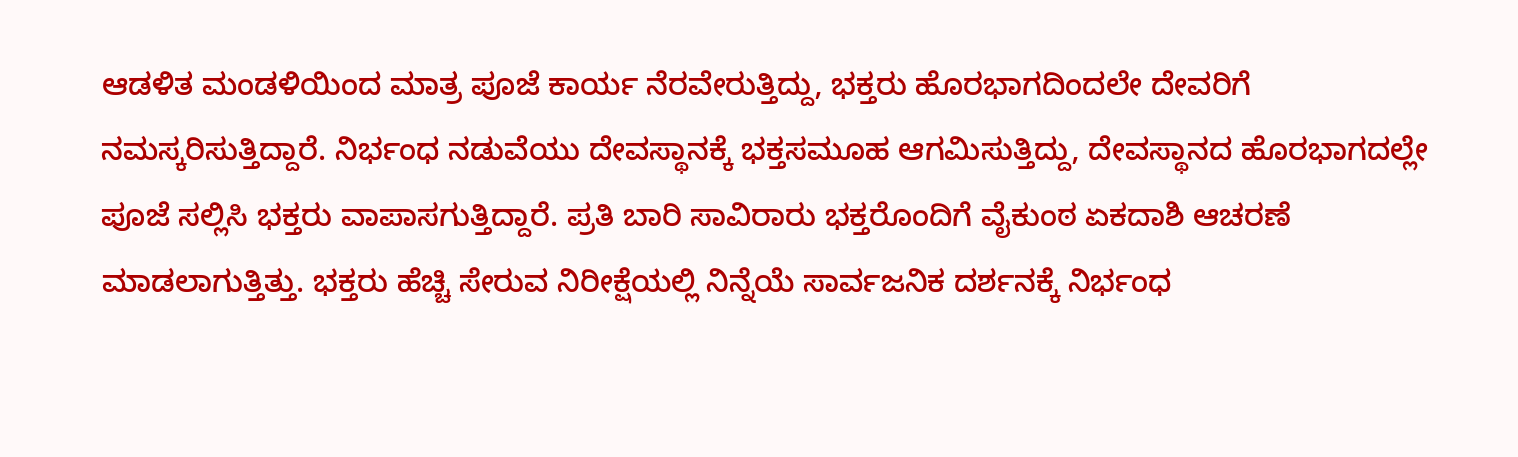ಆಡಳಿತ ಮಂಡಳಿಯಿಂದ ಮಾತ್ರ ಪೂಜೆ ಕಾರ್ಯ ನೆರವೇರುತ್ತಿದ್ದು, ಭಕ್ತರು ಹೊರಭಾಗದಿಂದಲೇ ದೇವರಿಗೆ ನಮಸ್ಕರಿಸುತ್ತಿದ್ದಾರೆ. ನಿರ್ಭಂಧ ನಡುವೆಯು ದೇವಸ್ಥಾನಕ್ಕೆ ಭಕ್ತಸಮೂಹ ಆಗಮಿಸುತ್ತಿದ್ದು, ದೇವಸ್ಥಾನದ ಹೊರಭಾಗದಲ್ಲೇ ಪೂಜೆ ಸಲ್ಲಿಸಿ ಭಕ್ತರು ವಾಪಾಸಗುತ್ತಿದ್ದಾರೆ. ಪ್ರತಿ ಬಾರಿ ಸಾವಿರಾರು ಭಕ್ತರೊಂದಿಗೆ ವೈಕುಂಠ ಏಕದಾಶಿ ಆಚರಣೆ ಮಾಡಲಾಗುತ್ತಿತ್ತು. ಭಕ್ತರು ಹೆಚ್ಚಿ ಸೇರುವ ನಿರೀಕ್ಷೆಯಲ್ಲಿ ನಿನ್ನೆಯೆ ಸಾರ್ವಜನಿಕ ದರ್ಶನಕ್ಕೆ ನಿರ್ಭಂಧ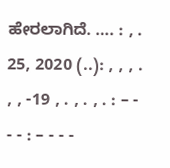ಹೇರಲಾಗಿದೆ. …. : , . 25, 2020 (..): , , , . , , -19 , . , . , . : – - - - : – - - -